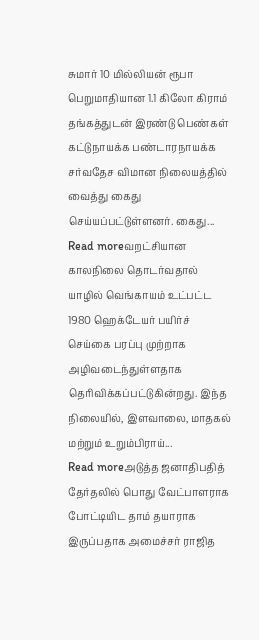சுமார் 10 மில்லியன் ரூபா பெறுமாதியான 1.1 கிலோ கிராம் தங்கத்துடன் இரண்டு பெண்கள் கட்டுநாயக்க பண்டாரநாயக்க சர்வதேச விமான நிலையத்தில் வைத்து கைது செய்யப்பட்டுள்ளனர். கைது...
Read moreவறட்சியான காலநிலை தொடர்வதால் யாழில் வெங்காயம் உட்பட்ட 1980 ஹெக்டேயர் பயிர்ச் செய்கை பரப்பு முற்றாக அழிவடைந்துள்ளதாக தெரிவிக்கப்பட்டுகின்றது. இந்த நிலையில், இளவாலை, மாதகல் மற்றும் உறும்பிராய்...
Read moreஅடுத்த ஜனாதிபதித் தேர்தலில் பொது வேட்பாளராக போட்டியிட தாம் தயாராக இருப்பதாக அமைச்சர் ராஜித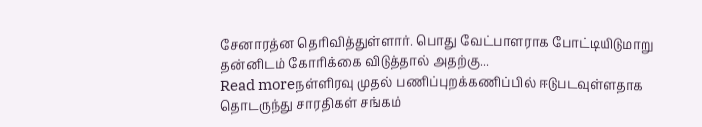சேனாரத்ன தெரிவித்துள்ளார். பொது வேட்பாளராக போட்டியிடுமாறு தன்னிடம் கோரிக்கை விடுத்தால் அதற்கு...
Read moreநள்ளிரவு முதல் பணிப்புறக்கணிப்பில் ஈடுபடவுள்ளதாக தொடருந்து சாரதிகள் சங்கம்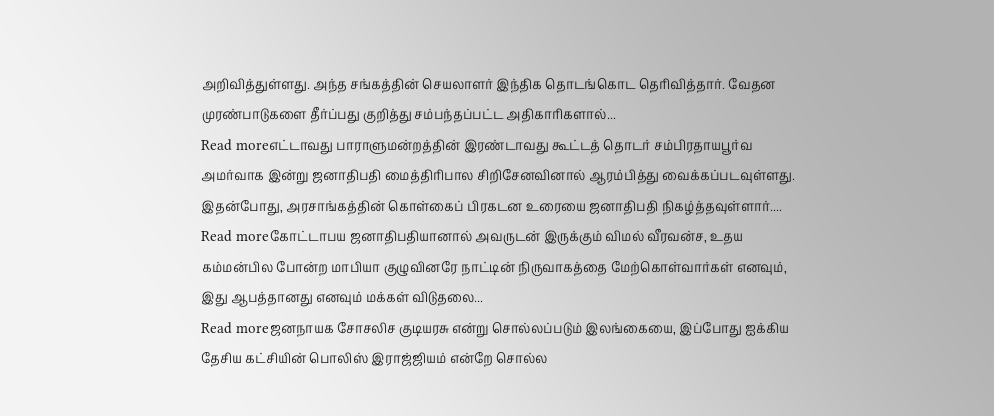அறிவித்துள்ளது. அந்த சங்கத்தின் செயலாளர் இந்திக தொடங்கொட தெரிவித்தார். வேதன முரண்பாடுகளை தீர்ப்பது குறித்து சம்பந்தப்பட்ட அதிகாரிகளால்...
Read moreஎட்டாவது பாராளுமன்றத்தின் இரண்டாவது கூட்டத் தொடர் சம்பிரதாயபூர்வ அமர்வாக இன்று ஜனாதிபதி மைத்திரிபால சிறிசேனவினால் ஆரம்பித்து வைக்கப்படவுள்ளது. இதன்போது, அரசாங்கத்தின் கொள்கைப் பிரகடன உரையை ஜனாதிபதி நிகழ்த்தவுள்ளார்....
Read moreகோட்டாபய ஜனாதிபதியானால் அவருடன் இருக்கும் விமல் வீரவன்ச, உதய கம்மன்பில போன்ற மாபியா குழுவினரே நாட்டின் நிருவாகத்தை மேற்கொள்வார்கள் எனவும், இது ஆபத்தானது எனவும் மக்கள் விடுதலை...
Read moreஜனநாயக சோசலிச குடியரசு என்று சொல்லப்படும் இலங்கையை, இப்போது ஐக்கிய தேசிய கட்சியின் பொலிஸ் இராஜ்ஜியம் என்றே சொல்ல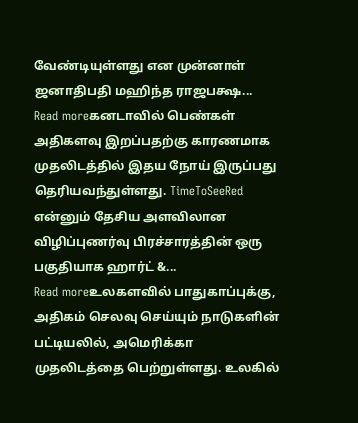வேண்டியுள்ளது என முன்னாள் ஜனாதிபதி மஹிந்த ராஜபக்ஷ...
Read moreகனடாவில் பெண்கள் அதிகளவு இறப்பதற்கு காரணமாக முதலிடத்தில் இதய நோய் இருப்பது தெரியவந்துள்ளது. TimeToSeeRed என்னும் தேசிய அளவிலான விழிப்புணர்வு பிரச்சாரத்தின் ஒரு பகுதியாக ஹார்ட் &...
Read moreஉலகளவில் பாதுகாப்புக்கு, அதிகம் செலவு செய்யும் நாடுகளின் பட்டியலில், அமெரிக்கா முதலிடத்தை பெற்றுள்ளது. உலகில்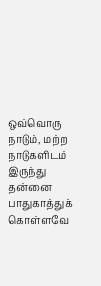ஒவ்வொரு நாடும், மற்ற நாடுகளிடம் இருந்து தன்னை பாதுகாத்துக் கொள்ளவே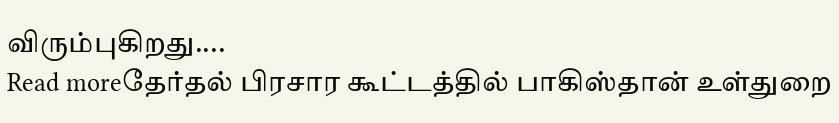விரும்புகிறது....
Read moreதேர்தல் பிரசார கூட்டத்தில் பாகிஸ்தான் உள்துறை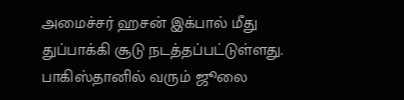அமைச்சர் ஹசன் இக்பால் மீது துப்பாக்கி சூடு நடத்தப்பட்டுள்ளது. பாகிஸ்தானில் வரும் ஜூலை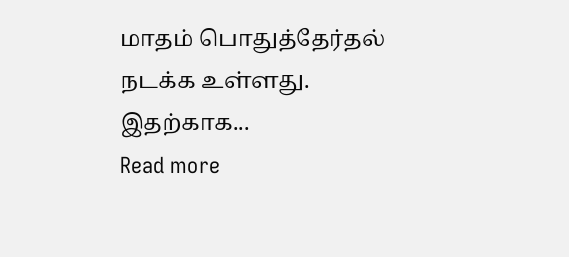மாதம் பொதுத்தேர்தல் நடக்க உள்ளது. இதற்காக...
Read more